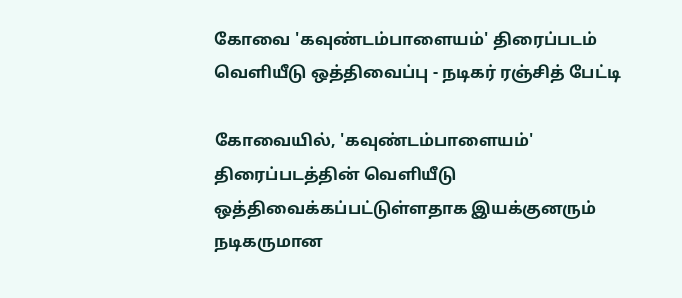கோவை 'கவுண்டம்பாளையம்' திரைப்படம் வெளியீடு ஒத்திவைப்பு - நடிகர் ரஞ்சித் பேட்டி

கோவையில், 'கவுண்டம்பாளையம்' திரைப்படத்தின் வெளியீடு ஒத்திவைக்கப்பட்டுள்ளதாக இயக்குனரும் நடிகருமான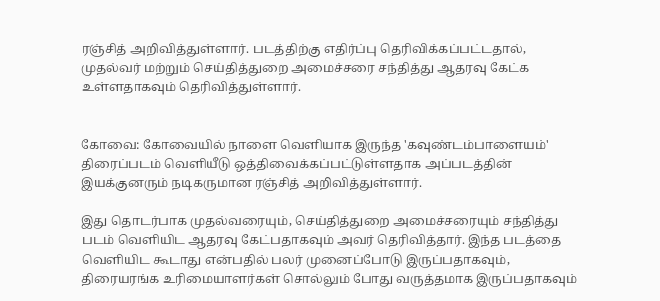ரஞ்சித் அறிவித்துள்ளார். படத்திற்கு எதிர்ப்பு தெரிவிக்கப்பட்டதால், முதல்வர் மற்றும் செய்தித்துறை அமைச்சரை சந்தித்து ஆதரவு கேட்க உள்ளதாகவும் தெரிவித்துள்ளார்.


கோவை: கோவையில் நாளை வெளியாக இருந்த 'கவுண்டம்பாளையம்' திரைப்படம் வெளியீடு ஒத்திவைக்கப்பட்டுள்ளதாக அப்படத்தின் இயக்குனரும் நடிகருமான ரஞ்சித் அறிவித்துள்ளார்.

இது தொடர்பாக முதல்வரையும், செய்தித்துறை அமைச்சரையும் சந்தித்து படம் வெளியிட ஆதரவு கேட்பதாகவும் அவர் தெரிவித்தார். இந்த படத்தை வெளியிட கூடாது என்பதில் பலர் முனைப்போடு இருப்பதாகவும், திரையரங்க உரிமையாளர்கள் சொல்லும் போது வருத்தமாக இருப்பதாகவும்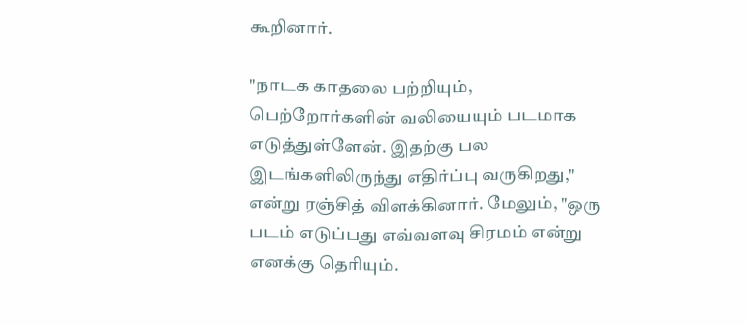கூறினார்.

"நாடக காதலை பற்றியும், பெற்றோர்களின் வலியையும் படமாக எடுத்துள்ளேன். இதற்கு பல இடங்களிலிருந்து எதிர்ப்பு வருகிறது," என்று ரஞ்சித் விளக்கினார். மேலும், "ஒரு படம் எடுப்பது எவ்வளவு சிரமம் என்று எனக்கு தெரியும்.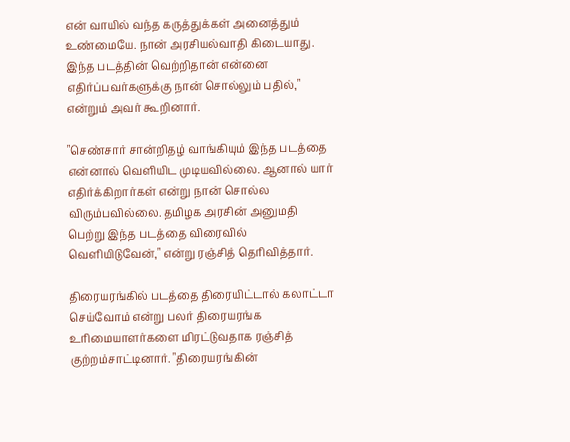என் வாயில் வந்த கருத்துக்கள் அனைத்தும் உண்மையே. நான் அரசியல்வாதி கிடையாது. இந்த படத்தின் வெற்றிதான் என்னை எதிர்ப்பவர்களுக்கு நான் சொல்லும் பதில்," என்றும் அவர் கூறினார்.

"செண்சார் சான்றிதழ் வாங்கியும் இந்த படத்தை என்னால் வெளியிட முடியவில்லை. ஆனால் யார் எதிர்க்கிறார்கள் என்று நான் சொல்ல விரும்பவில்லை. தமிழக அரசின் அனுமதி பெற்று இந்த படத்தை விரைவில் வெளியிடுவேன்," என்று ரஞ்சித் தெரிவித்தார்.

திரையரங்கில் படத்தை திரையிட்டால் கலாட்டா செய்வோம் என்று பலர் திரையரங்க உரிமையாளர்களை மிரட்டுவதாக ரஞ்சித் குற்றம்சாட்டினார். "திரையரங்கின்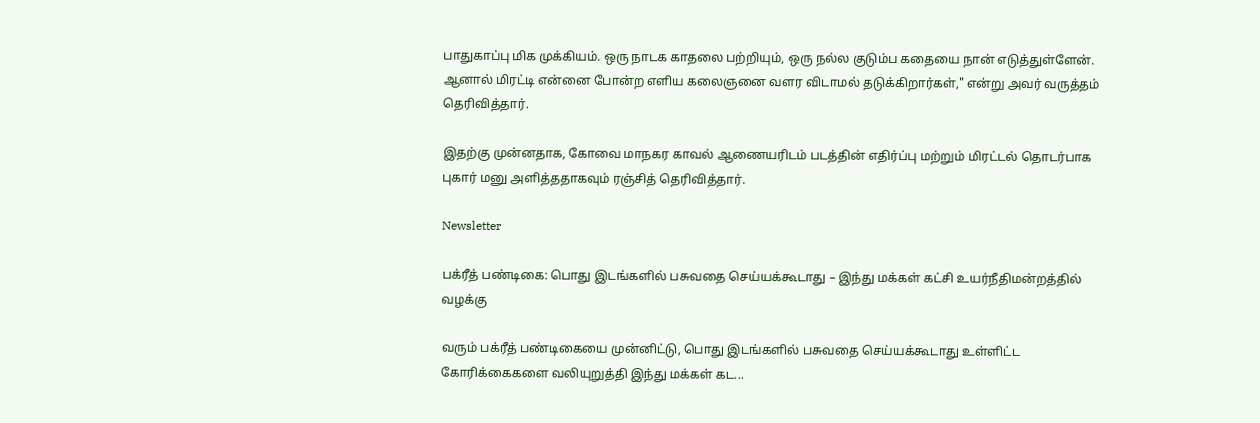பாதுகாப்பு மிக முக்கியம். ஒரு நாடக காதலை பற்றியும், ஒரு நல்ல குடும்ப கதையை நான் எடுத்துள்ளேன். ஆனால் மிரட்டி என்னை போன்ற எளிய கலைஞனை வளர விடாமல் தடுக்கிறார்கள்," என்று அவர் வருத்தம் தெரிவித்தார்.

இதற்கு முன்னதாக, கோவை மாநகர காவல் ஆணையரிடம் படத்தின் எதிர்ப்பு மற்றும் மிரட்டல் தொடர்பாக புகார் மனு அளித்ததாகவும் ரஞ்சித் தெரிவித்தார்.

Newsletter

பக்ரீத் பண்டிகை: பொது இடங்களில் பசுவதை செய்யக்கூடாது – இந்து மக்கள் கட்சி உயர்நீதிமன்றத்தில் வழக்கு

வரும் பக்ரீத் பண்டிகையை முன்னிட்டு, பொது இடங்களில் பசுவதை செய்யக்கூடாது உள்ளிட்ட கோரிக்கைகளை வலியுறுத்தி இந்து மக்கள் கட...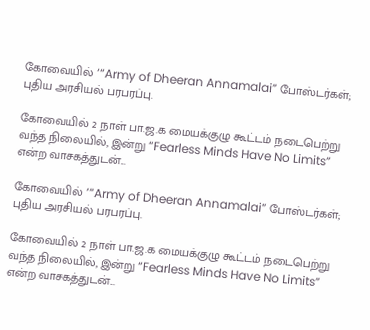கோவையில் ‘“Army of Dheeran Annamalai” போஸ்டர்கள்; புதிய அரசியல் பரபரப்பு.

கோவையில் 2 நாள் பா.ஜ.க மையக்குழு கூட்டம் நடைபெற்று வந்த நிலையில், இன்று “Fearless Minds Have No Limits” என்ற வாசகத்துடன்...

கோவையில் ‘“Army of Dheeran Annamalai” போஸ்டர்கள்; புதிய அரசியல் பரபரப்பு.

கோவையில் 2 நாள் பா.ஜ.க மையக்குழு கூட்டம் நடைபெற்று வந்த நிலையில், இன்று “Fearless Minds Have No Limits” என்ற வாசகத்துடன்...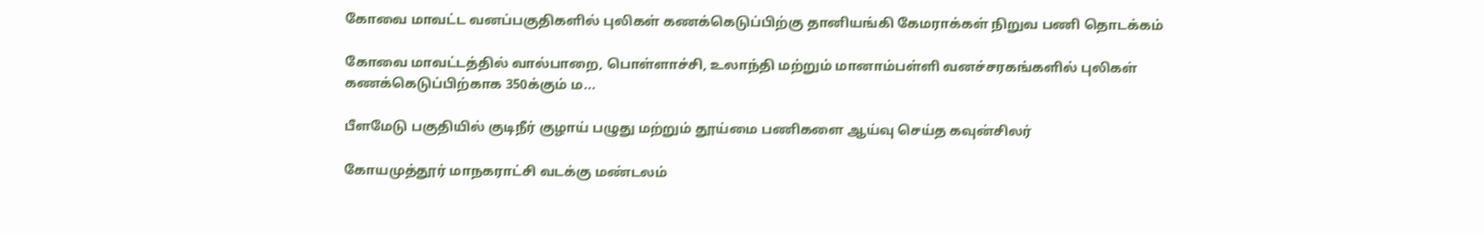கோவை மாவட்ட வனப்பகுதிகளில் புலிகள் கணக்கெடுப்பிற்கு தானியங்கி கேமராக்கள் நிறுவ பணி தொடக்கம்

கோவை மாவட்டத்தில் வால்பாறை, பொள்ளாச்சி, உலாந்தி மற்றும் மானாம்பள்ளி வனச்சரகங்களில் புலிகள் கணக்கெடுப்பிற்காக 350க்கும் ம...

பீளமேடு பகுதியில் குடிநீர் குழாய் பழுது மற்றும் தூய்மை பணிகளை ஆய்வு செய்த கவுன்சிலர்

கோயமுத்தூர் மாநகராட்சி வடக்கு மண்டலம்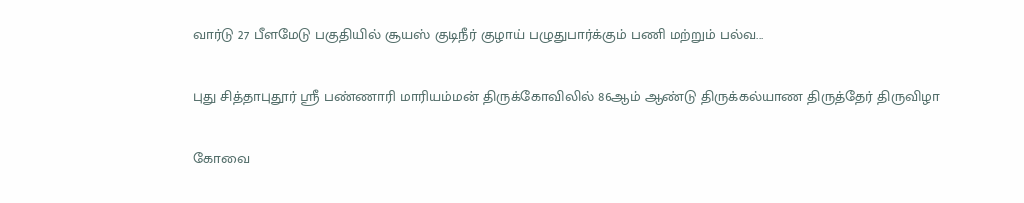வார்டு 27 பீளமேடு பகுதியில் சூயஸ் குடிநீர் குழாய் பழுதுபார்க்கும் பணி மற்றும் பல்வ...

புது சித்தாபுதூர் ஸ்ரீ பண்ணாரி மாரியம்மன் திருக்கோவிலில் 86ஆம் ஆண்டு திருக்கல்யாண திருத்தேர் திருவிழா

கோவை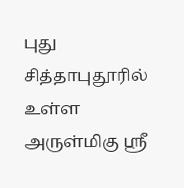புது சித்தாபுதூரில் உள்ள அருள்மிகு ஸ்ரீ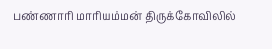பண்ணாரி மாரியம்மன் திருக்கோவிலில்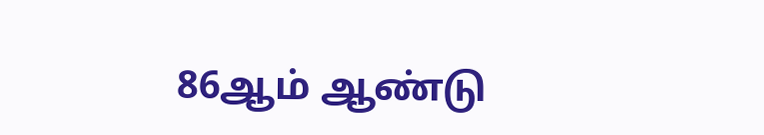86ஆம் ஆண்டு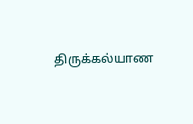திருக்கல்யாண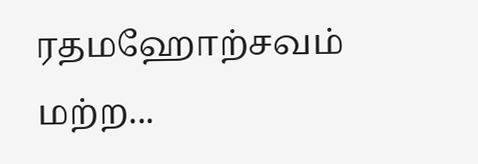ரதமஹோற்சவம் மற்ற...